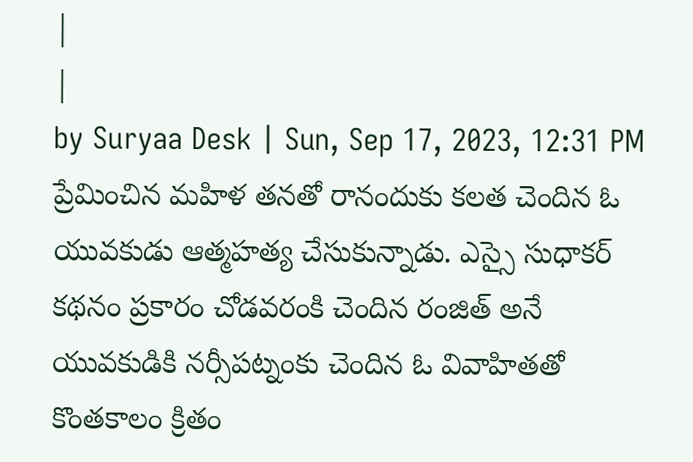|
|
by Suryaa Desk | Sun, Sep 17, 2023, 12:31 PM
ప్రేమించిన మహిళ తనతో రానందుకు కలత చెందిన ఓ యువకుడు ఆత్మహత్య చేసుకున్నాడు. ఎస్సై సుధాకర్ కథనం ప్రకారం చోడవరంకి చెందిన రంజిత్ అనే యువకుడికి నర్సీపట్నంకు చెందిన ఓ వివాహితతో కొంతకాలం క్రితం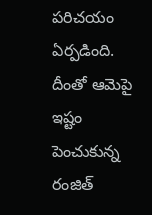పరిచయం ఏర్పడింది. దీంతో ఆమెపై ఇష్టం పెంచుకున్న రంజిత్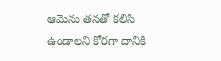ఆమెను తనతో కలిసి ఉండాలని కోరగా దానికి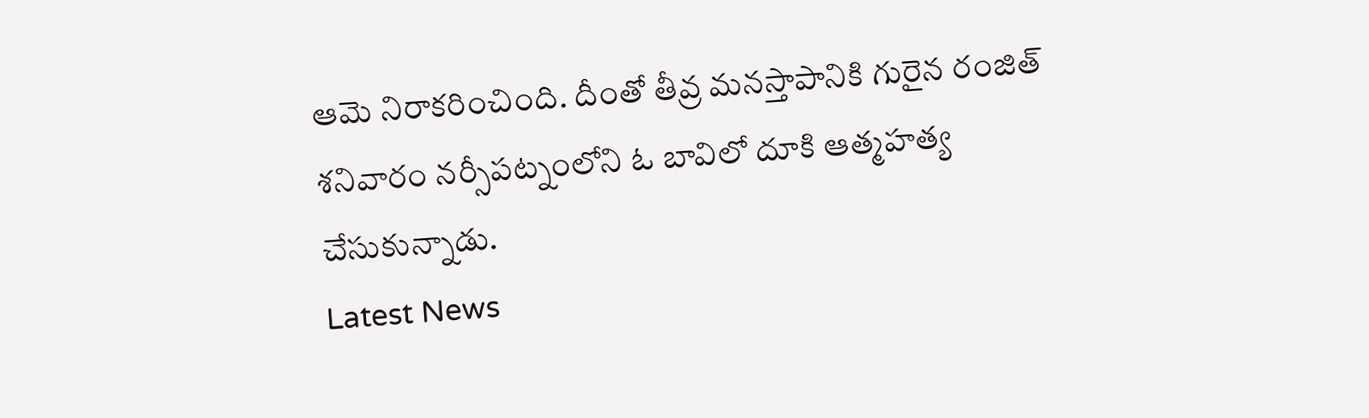ఆమె నిరాకరించింది. దీంతో తీవ్ర మనస్తాపానికి గురైన రంజిత్ శనివారం నర్సీపట్నంలోని ఓ బావిలో దూకి ఆత్మహత్య చేసుకున్నాడు.
Latest News